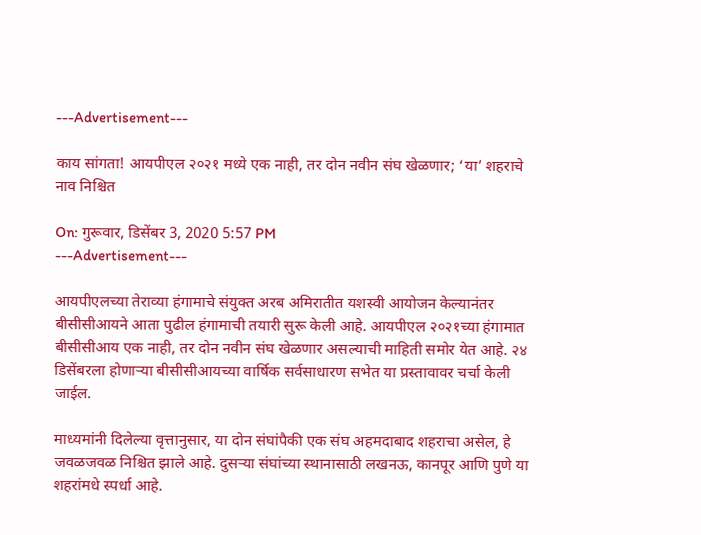---Advertisement---

काय सांगता! आयपीएल २०२१ मध्ये एक नाही, तर दोन नवीन संघ खेळणार; ‘या’ शहराचे नाव निश्चित

On: गुरूवार, डिसेंबर 3, 2020 5:57 PM
---Advertisement---

आयपीएलच्या तेराव्या हंगामाचे संयुक्त अरब अमिरातीत यशस्वी आयोजन केल्यानंतर बीसीसीआयने आता पुढील हंगामाची तयारी सुरू केली आहे. आयपीएल २०२१च्या हंगामात बीसीसीआय एक नाही, तर दोन नवीन संघ खेळणार असल्याची माहिती समोर येत आहे. २४ डिसेंबरला होणार्‍या बीसीसीआयच्या वार्षिक सर्वसाधारण सभेत या प्रस्तावावर चर्चा केली जाईल.

माध्यमांनी दिलेल्या वृत्तानुसार, या दोन संघांपैकी एक संघ अहमदाबाद शहराचा असेल, हे जवळजवळ निश्चित झाले आहे. दुसर्‍या संघांच्या स्थानासाठी लखनऊ, कानपूर आणि पुणे या शहरांमधे स्पर्धा आहे.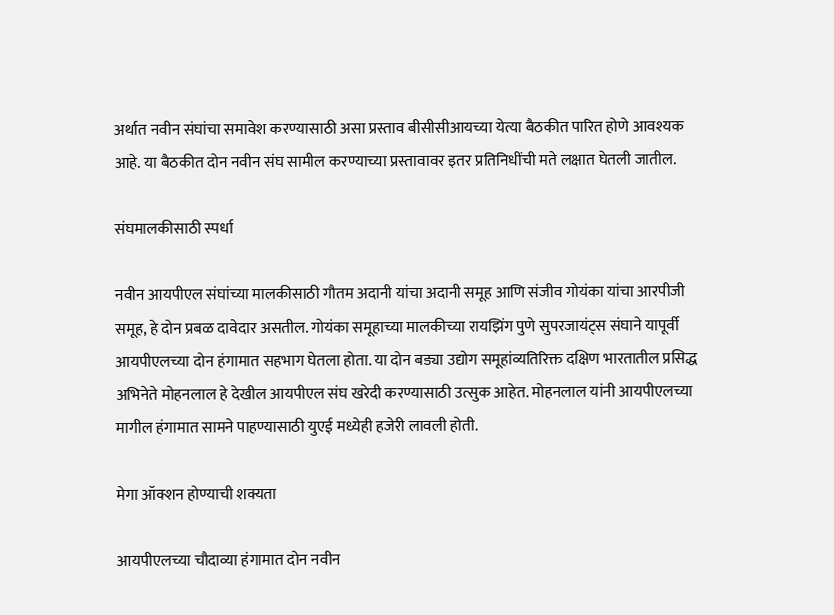अर्थात नवीन संघांचा समावेश करण्यासाठी असा प्रस्ताव बीसीसीआयच्या येत्या बैठकीत पारित होणे आवश्यक आहे. या बैठकीत दोन नवीन संघ सामील करण्याच्या प्रस्तावावर इतर प्रतिनिधींची मते लक्षात घेतली जातील.

संघमालकीसाठी स्पर्धा

नवीन आयपीएल संघांच्या मालकीसाठी गौतम अदानी यांचा अदानी समूह आणि संजीव गोयंका यांचा आरपीजी समूह, हे दोन प्रबळ दावेदार असतील. गोयंका समूहाच्या मालकीच्या रायझिंग पुणे सुपरजायंट्स संघाने यापूर्वी आयपीएलच्या दोन हंगामात सहभाग घेतला होता. या दोन बड्या उद्योग समूहांव्यतिरिक्त दक्षिण भारतातील प्रसिद्ध अभिनेते मोहनलाल हे देखील आयपीएल संघ खरेदी करण्यासाठी उत्सुक आहेत. मोहनलाल यांनी आयपीएलच्या मागील हंगामात सामने पाहण्यासाठी युएई मध्येही हजेरी लावली होती.

मेगा ऑक्शन होण्याची शक्यता

आयपीएलच्या चौदाव्या हंगामात दोन नवीन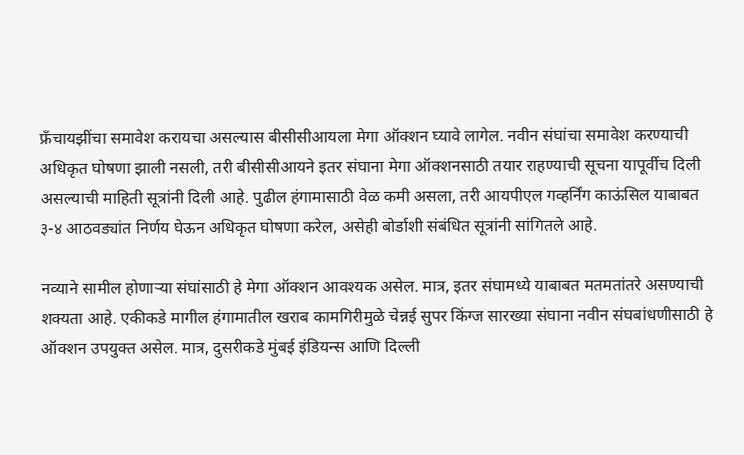फ्रॅंचायझींचा समावेश करायचा असल्यास बीसीसीआयला मेगा ऑक्शन घ्यावे लागेल. नवीन संघांचा समावेश करण्याची अधिकृत घोषणा झाली नसली, तरी बीसीसीआयने इतर संघाना मेगा ऑक्शनसाठी तयार राहण्याची सूचना यापूर्वीच दिली असल्याची माहिती सूत्रांनी दिली आहे. पुढील हंगामासाठी वेळ कमी असला, तरी आयपीएल गव्हर्निंग काऊंसिल याबाबत ३-४ आठवड्यांत निर्णय घेऊन अधिकृत घोषणा करेल, असेही बोर्डाशी संबंधित सूत्रांनी सांगितले आहे.

नव्याने सामील होणार्‍या संघांसाठी हे मेगा ऑक्शन आवश्‍यक असेल. मात्र, इतर संघामध्ये याबाबत मतमतांतरे असण्याची शक्यता आहे. एकीकडे मागील हंगामातील खराब कामगिरीमुळे चेन्नई सुपर किंग्ज सारख्या संघाना नवीन संघबांधणीसाठी हे ऑक्शन उपयुक्त असेल. मात्र, दुसरीकडे मुंबई इंडियन्स आणि दिल्ली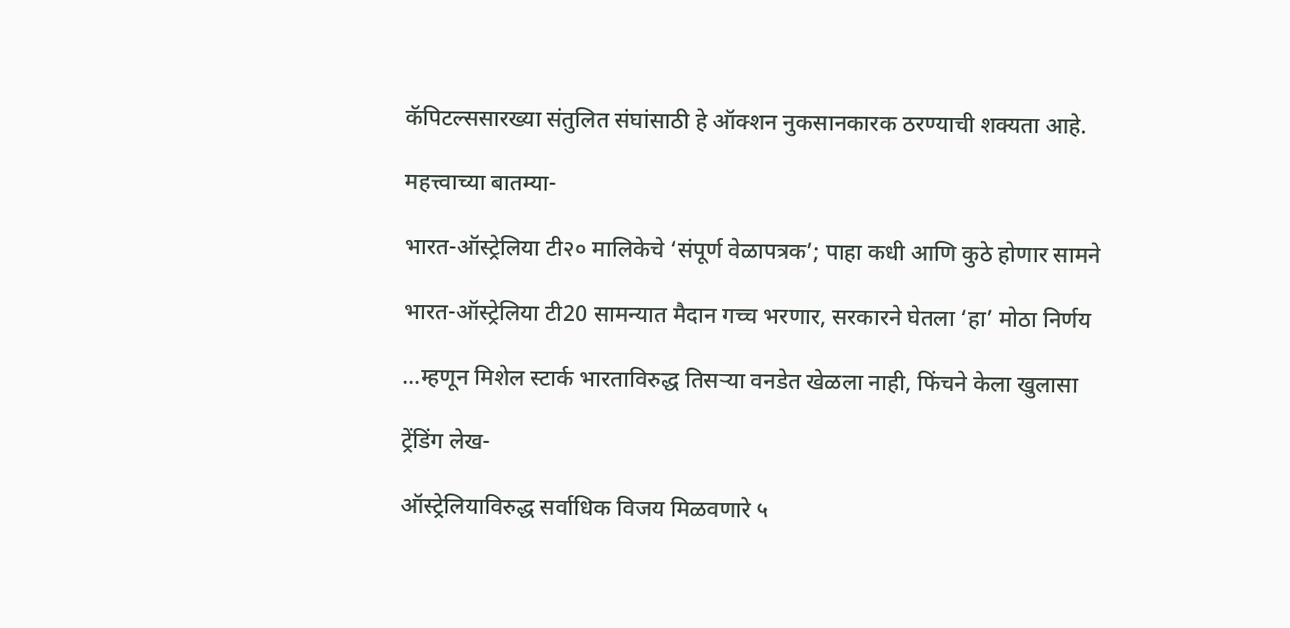कॅपिटल्ससारख्या संतुलित संघांसाठी हे ऑक्शन नुकसानकारक ठरण्याची शक्यता आहे.

महत्त्वाच्या बातम्या-

भारत-ऑस्ट्रेलिया टी२० मालिकेचे ‘संपूर्ण वेळापत्रक’; पाहा कधी आणि कुठे होणार सामने

भारत-ऑस्ट्रेलिया टी20 सामन्यात मैदान गच्च भरणार, सरकारने घेतला ‘हा’ मोठा निर्णय

…म्हणून मिशेल स्टार्क भारताविरुद्ध तिसऱ्या वनडेत खेळला नाही, फिंचने केला खुलासा

ट्रेंडिंग लेख-

ऑस्ट्रेलियाविरुद्ध सर्वाधिक विजय मिळवणारे ५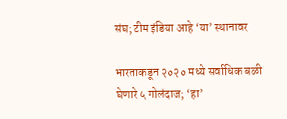संघ; टीम इंडिया आहे ‘या’ स्थानावर

भारताकडून २०२० मध्ये सर्वाधिक बळी घेणारे ५ गोलंदाज; ‘हा’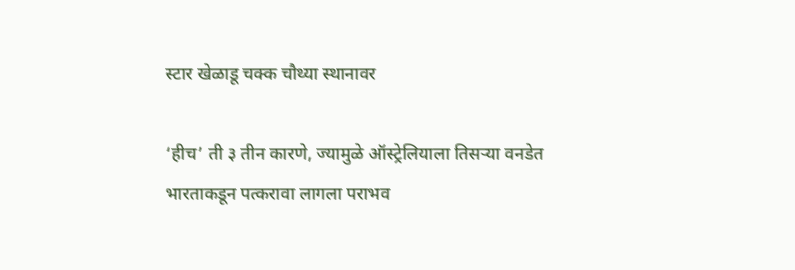स्टार खेळाडू चक्क चौथ्या स्थानावर

‘हीच’ ती ३ तीन कारणे, ज्यामुळे ऑस्ट्रेलियाला तिसर्‍या वनडेत भारताकडून पत्करावा लागला पराभव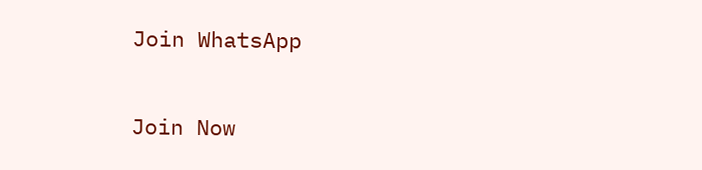Join WhatsApp

Join Now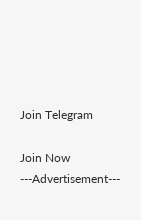Join Telegram

Join Now
---Advertisement---